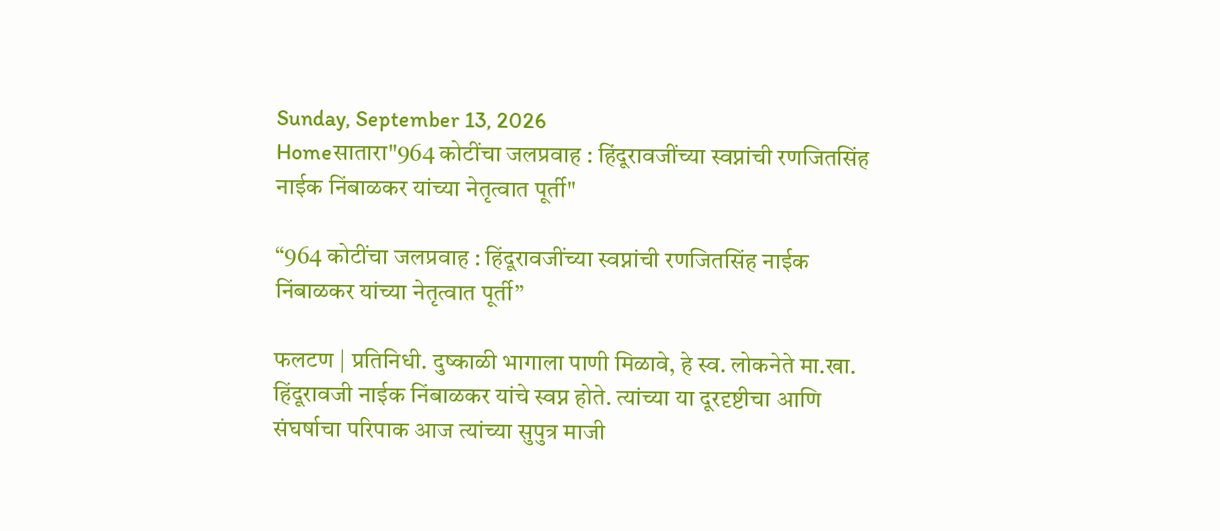Sunday, September 13, 2026
Homeसातारा"964 कोटींचा जलप्रवाह : हिंदूरावजींच्या स्वप्नांची रणजितसिंह नाईक निंबाळकर यांच्या नेतृत्वात पूर्ती"

“964 कोटींचा जलप्रवाह : हिंदूरावजींच्या स्वप्नांची रणजितसिंह नाईक निंबाळकर यांच्या नेतृत्वात पूर्ती”

फलटण | प्रतिनिधी. दुष्काळी भागाला पाणी मिळावे, हे स्व. लोकनेते मा.खा. हिंदूरावजी नाईक निंबाळकर यांचे स्वप्न होते. त्यांच्या या दूरदृष्टीचा आणि संघर्षाचा परिपाक आज त्यांच्या सुपुत्र माजी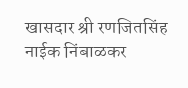खासदार श्री रणजितसिंह नाईक निंबाळकर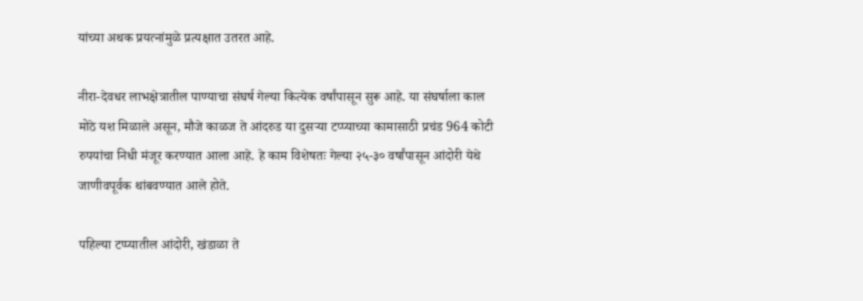यांच्या अथक प्रयत्नांमुळे प्रत्यक्षात उतरत आहे.

नीरा-देवधर लाभक्षेत्रातील पाण्याचा संघर्ष गेल्या कित्येक वर्षांपासून सुरू आहे. या संघर्षाला काल मोठे यश मिळाले असून, मौजे काळज ते आंदरुड या दुसऱ्या टप्प्याच्या कामासाठी प्रचंड 964 कोटी रुपयांचा निधी मंजूर करण्यात आला आहे. हे काम विशेषतः गेल्या २५-३० वर्षांपासून आंदोरी येथे जाणीवपूर्वक थांबवण्यात आले होते.

पहिल्या टप्प्यातील आंदोरी, खंडाळा ते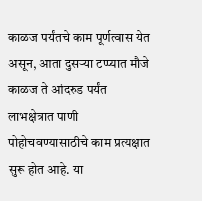काळज पर्यंतचे काम पूर्णत्वास येत असून, आता दुसऱ्या टप्प्यात मौजे काळज ते आंदरुड पर्यंत लाभक्षेत्रात पाणी पोहोचवण्यासाठीचे काम प्रत्यक्षात सुरू होत आहे. या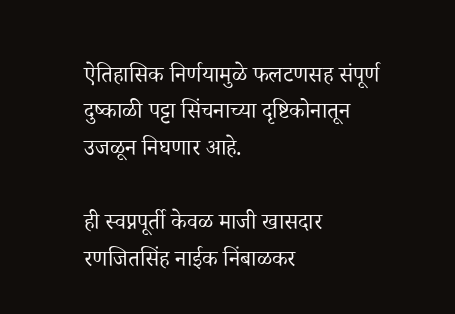ऐतिहासिक निर्णयामुळे फलटणसह संपूर्ण दुष्काळी पट्टा सिंचनाच्या दृष्टिकोनातून उजळून निघणार आहे.

ही स्वप्नपूर्ती केवळ माजी खासदार रणजितसिंह नाईक निंबाळकर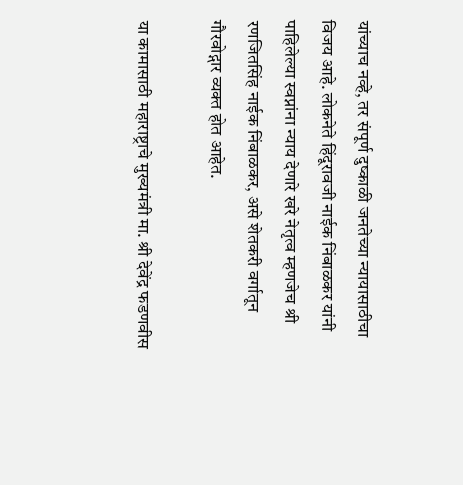यांच्याच नव्हे, तर संपूर्ण दुष्काळी जनतेच्या न्यायासाठीचा विजय आहे. लोकनेते हिंदूरावजी नाईक निंबाळकर यांनी पाहिलेल्या स्वप्नांना न्याय देणारे खरे नेतृत्व म्हणजेच श्री रणजितसिंह नाईक निंबाळकर, असे शेतकरी वर्गातून गौरवोद्गार व्यक्त होत आहेत.

या कामासाठी महाराष्ट्राचे मुख्यमंत्री मा. श्री देवेंद्र फडणवीस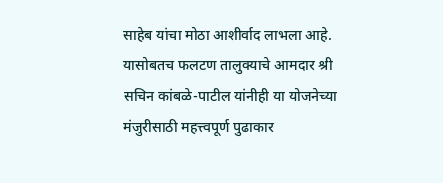साहेब यांचा मोठा आशीर्वाद लाभला आहे. यासोबतच फलटण तालुक्याचे आमदार श्री सचिन कांबळे-पाटील यांनीही या योजनेच्या मंजुरीसाठी महत्त्वपूर्ण पुढाकार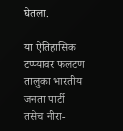घेतला.

या ऐतिहासिक टप्प्यावर फलटण तालुका भारतीय जनता पार्टी तसेच नीरा-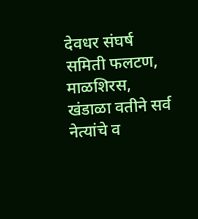देवधर संघर्ष समिती फलटण, माळशिरस, खंडाळा वतीने सर्व नेत्यांचे व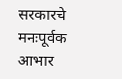सरकारचे मनःपूर्वक आभार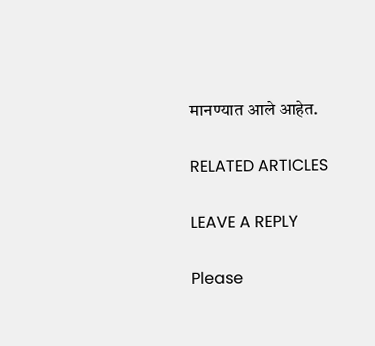मानण्यात आले आहेत.

RELATED ARTICLES

LEAVE A REPLY

Please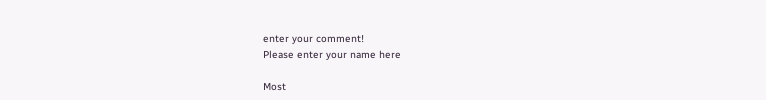enter your comment!
Please enter your name here

Most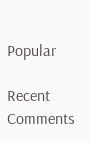Popular

Recent Comments